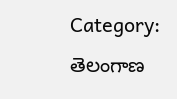Category: తెలంగాణ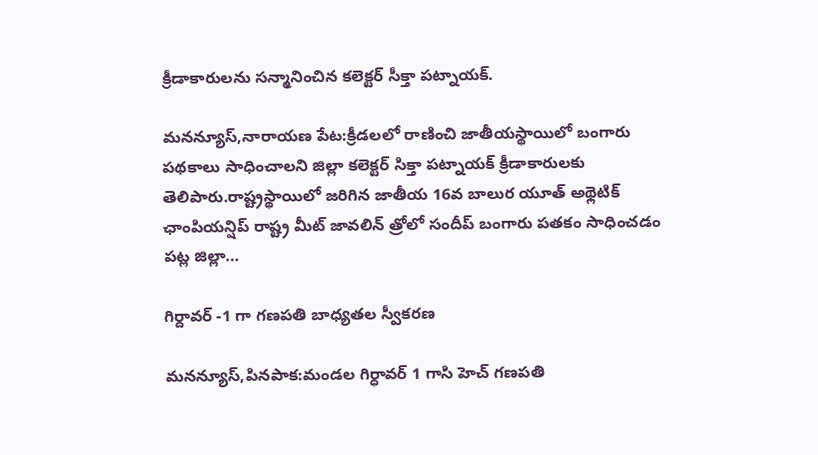క్రీడాకారులను సన్మానించిన కలెక్టర్ సీక్తా పట్నాయక్.

మనన్యూస్,నారాయణ పేట:క్రీడలలో రాణించి జాతీయస్థాయిలో బంగారు పథకాలు సాధించాలని జిల్లా కలెక్టర్ సిక్తా పట్నాయక్ క్రీడాకారులకు తెలిపారు.రాష్ట్రస్థాయిలో జరిగిన జాతీయ 16వ బాలుర యూత్ అథ్లెటిక్ ఛాంపియన్షిప్ రాష్ట్ర మీట్ జావలిన్ త్రోలో సందీప్ బంగారు పతకం సాధించడం పట్ల జిల్లా…

గిర్దావర్ -1 గా గణపతి బాధ్యతల స్వీకరణ

మనన్యూస్,పినపాక:మండల గిర్ధావర్ 1 గాసి హెచ్ గణపతి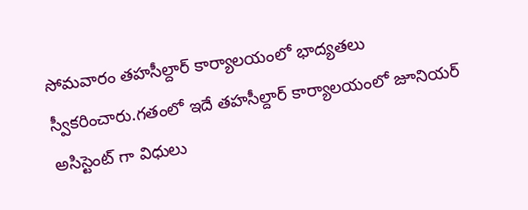సోమవారం తహసీల్దార్ కార్యాలయంలో భాద్యతలు స్వీకరించారు.గతంలో ఇదే తహసీల్దార్ కార్యాలయంలో జూనియర్ అసిస్టెంట్ గా విధులు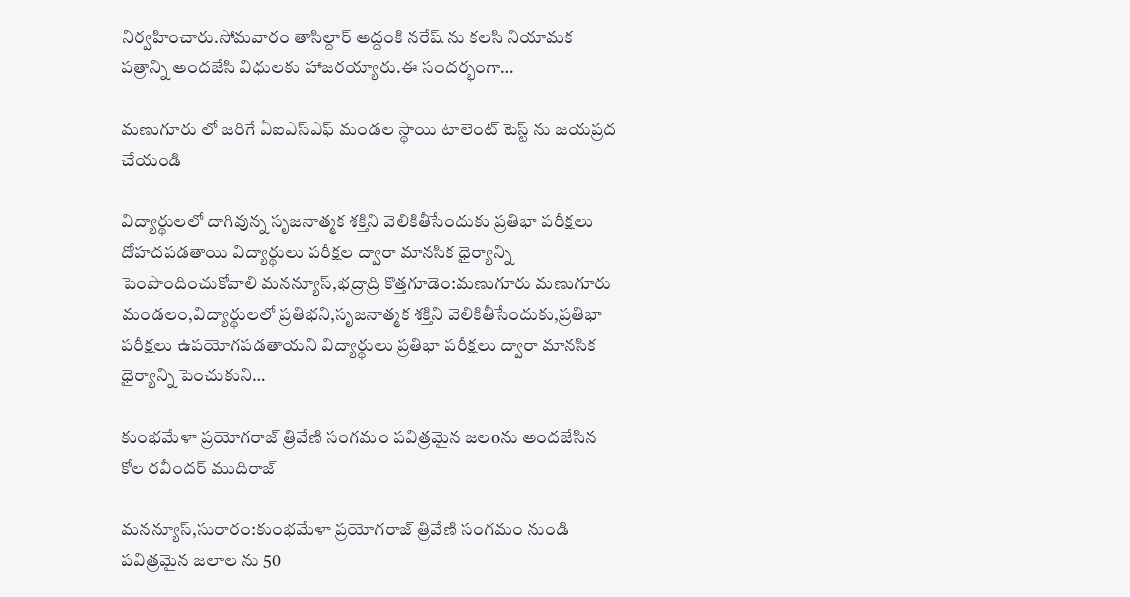నిర్వహించారు.సోమవారం తాసిల్దార్ అద్దంకి నరేష్ ను కలసి నియామక పత్రాన్ని అందజేసి విధులకు హాజరయ్యారు.ఈ సందర్భంగా…

మణుగూరు లో జరిగే ఏఐఎస్ఎఫ్ మండల స్థాయి టాలెంట్ టెస్ట్ ను జయప్రద చేయండి

విద్యార్థులలో దాగివున్న సృజనాత్మక శక్తిని వెలికితీసేందుకు ప్రతిభా పరీక్షలు దోహదపడతాయి విద్యార్థులు పరీక్షల ద్వారా మానసిక ధైర్యాన్ని పెంపొందించుకోవాలి మనన్యూస్,భద్రాద్రి కొత్తగూడెం:మణుగూరు మణుగూరు మండలం,విద్యార్థులలో ప్రతిభని,సృజనాత్మక శక్తిని వెలికితీసేందుకు,ప్రతిభా పరీక్షలు ఉపయోగపడతాయని విద్యార్థులు ప్రతిభా పరీక్షలు ద్వారా మానసిక ధైర్యాన్ని పెంచుకుని…

కుంభమేళా ప్రయోగరాజ్ త్రివేణి సంగమం పవిత్రమైన జలoను అందజేసిన కోల రవీందర్ ముదిరాజ్

మనన్యూస్,సురారం:కుంభమేళా ప్రయోగరాజ్ త్రివేణి సంగమం నుండి పవిత్రమైన జలాల ను 50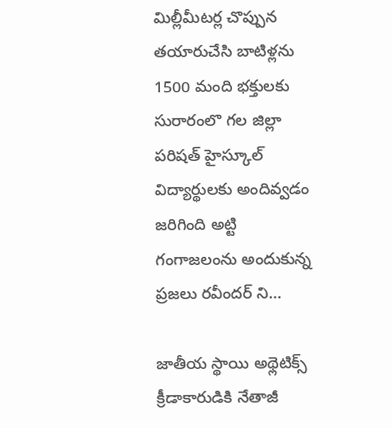మిల్లీమీటర్ల చొప్పున తయారుచేసి బాటిళ్లను 1500 మంది భక్తులకు సురారంలొ గల జిల్లా పరిషత్ హైస్కూల్ విద్యార్థులకు అందివ్వడం జరిగింది అట్టి గంగాజలంను అందుకున్న ప్రజలు రవీందర్ ని…

జాతీయ స్థాయి అథ్లెటిక్స్ క్రీడాకారుడికి నేతాజీ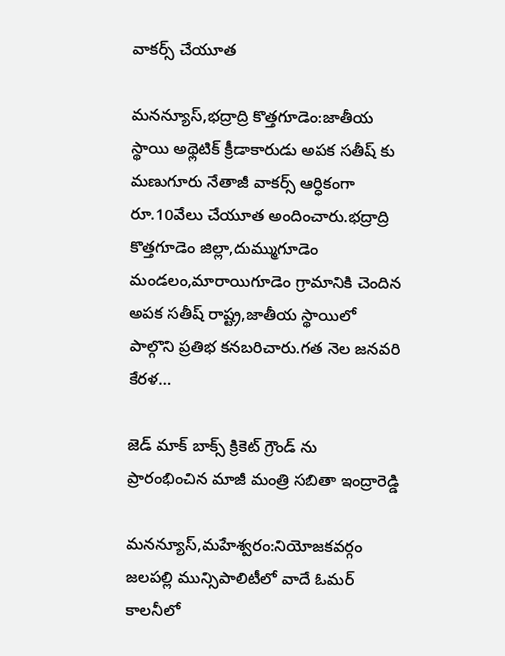వాకర్స్ చేయూత

మనన్యూస్,భద్రాద్రి కొత్తగూడెం:జాతీయ స్థాయి అథ్లెటిక్‌ క్రీడాకారుడు అపక సతీష్ కు మణుగూరు నేతాజీ వాకర్స్ ఆర్ధికంగా రూ.10వేలు చేయూత అందించారు.భద్రాద్రి కొత్తగూడెం జిల్లా,దుమ్ముగూడెం మండలం,మారాయిగూడెం గ్రామానికి చెందిన అపక సతీష్ రాష్ట్ర,జాతీయ స్థాయిలో పాల్గొని ప్రతిభ కనబరిచారు.గత నెల జనవరి కేరళ…

జెడ్ మాక్ బాక్స్ క్రికెట్ గ్రౌండ్ ను ప్రారంభించిన మాజీ మంత్రి సబితా ఇంద్రారెడ్డి

మనన్యూస్,మహేశ్వరం:నియోజకవర్గం జలపల్లి మున్సిపాలిటీలో వాదే ఓమర్ కాలనీలో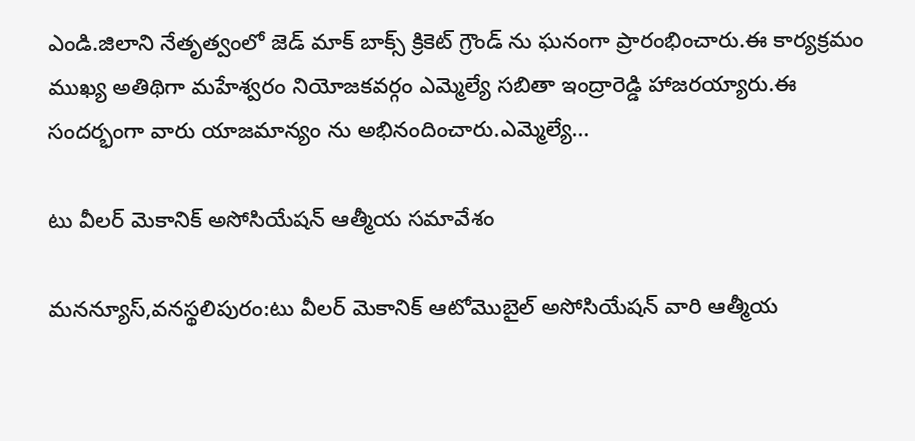ఎండి.జిలాని నేతృత్వంలో జెడ్ మాక్ బాక్స్ క్రికెట్ గ్రౌండ్ ను ఘనంగా ప్రారంభించారు.ఈ కార్యక్రమం ముఖ్య అతిథిగా మహేశ్వరం నియోజకవర్గం ఎమ్మెల్యే సబితా ఇంద్రారెడ్డి హాజరయ్యారు.ఈ సందర్భంగా వారు యాజమాన్యం ను అభినందించారు.ఎమ్మెల్యే…

టు వీలర్ మెకానిక్ అసోసియేషన్ ఆత్మీయ సమావేశం

మనన్యూస్,వనస్థలిపురం:టు వీలర్ మెకానిక్ ఆటోమొబైల్ అసోసియేషన్ వారి ఆత్మీయ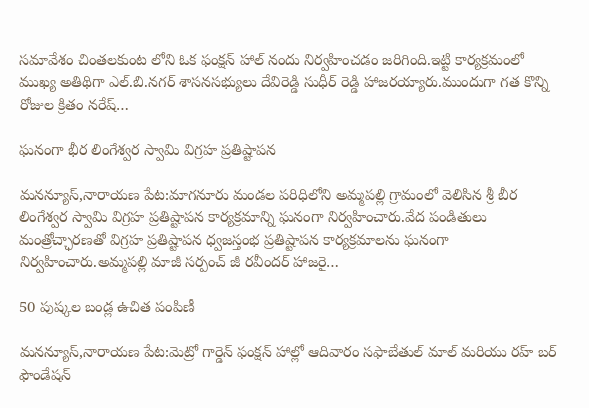సమావేశం చింతలకుంట లోని ఓక ఫంక్షన్ హాల్ నందు నిర్వహించడం జరిగింది.ఇట్టి కార్యక్రమంలో ముఖ్య అతిథిగా ఎల్.బి.నగర్ శాసనసభ్యులు దేవిరెడ్డి సుధీర్ రెడ్డి హాజరయ్యారు.ముందుగా గత కొన్ని రోజుల క్రితం నరేష్…

ఘనంగా భీర లింగేశ్వర స్వామి విగ్రహ ప్రతిష్టాపన

మనన్యూస్,నారాయణ పేట:మాగనూరు మండల పరిధిలోని అమ్మపల్లి గ్రామంలో వెలిసిన శ్రీ బీర లింగేశ్వర స్వామి విగ్రహ ప్రతిష్టాపన కార్యక్రమాన్ని ఘనంగా నిర్వహించారు.వేద పండితులు మంత్రోచ్ఛారణతో విగ్రహ ప్రతిష్టాపన ధ్వజస్తంభ ప్రతిష్టాపన కార్యక్రమాలను ఘనంగా నిర్వహించారు.అమ్మపల్లి మాజీ సర్పంచ్ జీ రవీందర్ హాజరై…

50 పుష్కల బండ్ల ఉచిత పంపిణీ

మనన్యూస్,నారాయణ పేట:మెట్రో గార్డెన్ ఫంక్షన్ హాల్లో ఆదివారం సఫాబేతుల్ మాల్ మరియు రహ్ బర్ ఫౌండేషన్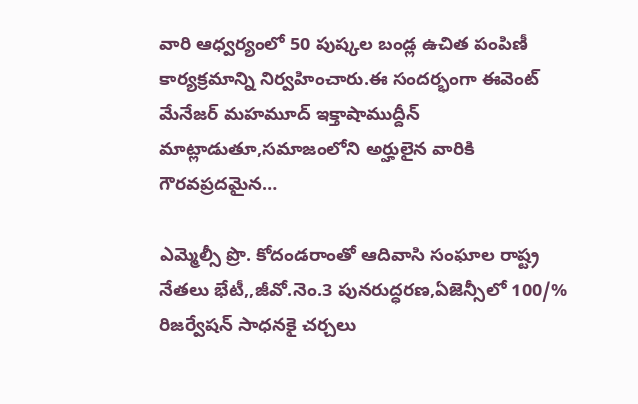వారి ఆధ్వర్యంలో 50 పుష్కల బండ్ల ఉచిత పంపిణీ కార్యక్రమాన్ని నిర్వహించారు.ఈ సందర్భంగా ఈవెంట్ మేనేజర్ మహమూద్ ఇక్తాషాముద్దీన్ మాట్లాడుతూ,సమాజంలోని అర్హులైన వారికి గౌరవప్రదమైన…

ఎమ్మెల్సీ ప్రొ. కోదండరాంతో ఆదివాసి సంఘాల రాష్ట్ర నేతలు భేటీ,,జీవో.నెం.3 పునరుద్ధరణ,ఏజెన్సీలో 100/% రిజర్వేషన్ సాధనకై చర్చలు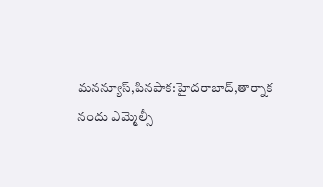మనన్యూస్,పినపాక:హైదరాబాద్,తార్నాక నందు ఎమ్మెల్సీ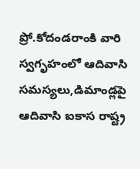ప్రో.కోదండరాంకి వారి స్వగృహంలో ఆదివాసి సమస్యలు,డిమాండ్లపై ఆదివాసి ఐకాస రాష్ట్ర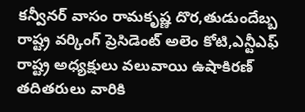కన్వీనర్ వాసం రామకృష్ణ దొర,తుడుందేబ్బ రాష్ట్ర వర్కింగ్ ప్రెసిడెంట్ అలెం కోటి,ఎన్టీఎఫ్ రాష్ట్ర అధ్యక్షులు వలువాయి ఉషాకిరణ్ తదితరులు వారికి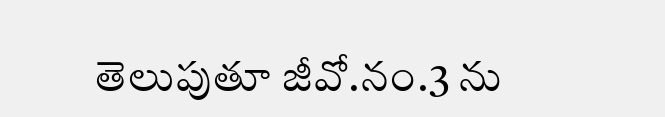తెలుపుతూ జీవో.నం.3 ను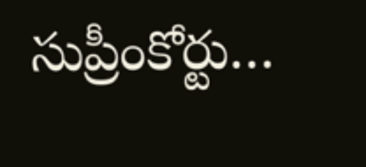సుప్రీంకోర్టు…